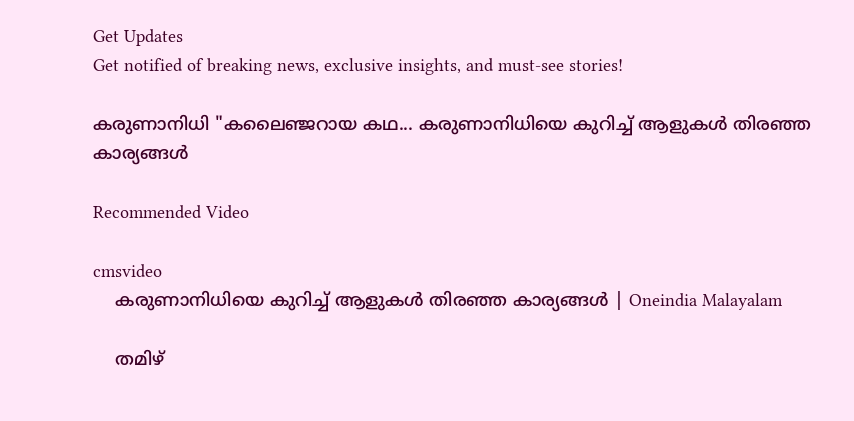Get Updates
Get notified of breaking news, exclusive insights, and must-see stories!

കരുണാനിധി "കലൈഞ്ജറായ കഥ... കരുണാനിധിയെ കുറിച്ച് ആളുകള്‍ തിരഞ്ഞ കാര്യങ്ങള്‍

Recommended Video

cmsvideo
    കരുണാനിധിയെ കുറിച്ച് ആളുകള്‍ തിരഞ്ഞ കാര്യങ്ങള്‍ | Oneindia Malayalam

    തമിഴ്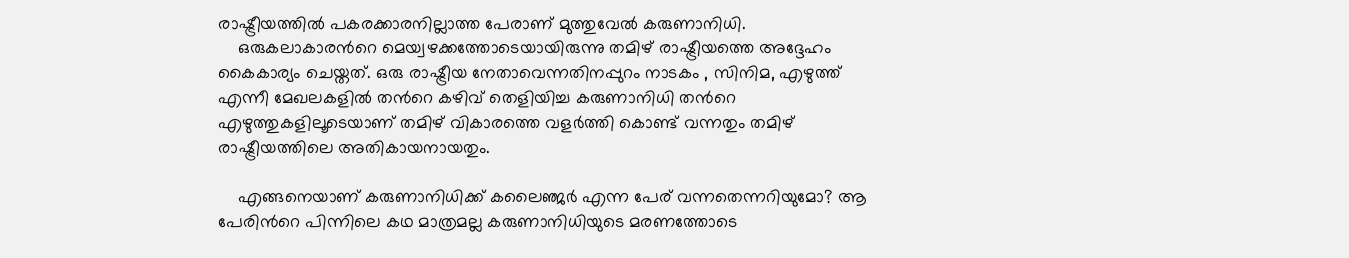രാഷ്ട്രീയത്തില്‍ പകരക്കാരനില്ലാത്ത പേരാണ് മുത്തുവേല്‍ കരുണാനിധി.
    ഒരുകലാകാരന്‍റെ മെയ്വഴക്കത്തോടെയായിരുന്നു തമിഴ് രാഷ്ട്രീയത്തെ അദ്ദേഹം കൈകാര്യം ചെയ്തത്. ഒരു രാഷ്ട്രീയ നേതാവെന്നതിനപ്പുറം നാടകം , സിനിമ, എഴുത്ത് എന്നീ മേഖലകളില്‍ തന്‍റെ കഴിവ് തെളിയിച്ച കരുണാനിധി തന്‍റെ എഴുത്തുകളിലൂടെയാണ് തമിഴ് വികാരത്തെ വളര്‍ത്തി കൊണ്ട് വന്നതും തമിഴ് രാഷ്ട്രീയത്തിലെ അതികായനായതും.

    എങ്ങനെയാണ് കരുണാനിധിക്ക് കലൈഞ്ജര്‍ എന്ന പേര് വന്നതെന്നറിയുമോ? ആ പേരിന്‍റെ പിന്നിലെ കഥ മാത്രമല്ല കരുണാനിധിയുടെ മരണത്തോടെ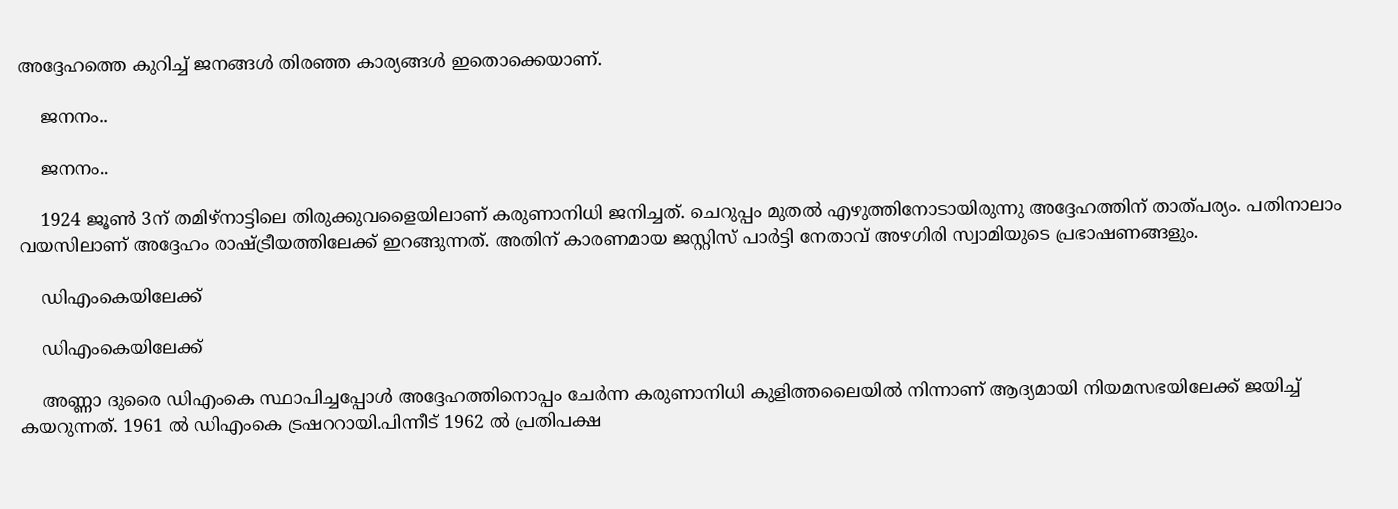അദ്ദേഹത്തെ കുറിച്ച് ജനങ്ങള്‍ തിരഞ്ഞ കാര്യങ്ങള്‍ ഇതൊക്കെയാണ്.

    ജനനം..

    ജനനം..

    1924 ജൂണ്‍ 3ന് തമിഴ്നാട്ടിലെ തിരുക്കുവളൈയിലാണ് കരുണാനിധി ജനിച്ചത്. ചെറുപ്പം മുതല്‍ എഴുത്തിനോടായിരുന്നു അദ്ദേഹത്തിന് താത്പര്യം. പതിനാലാം വയസിലാണ് അദ്ദേഹം രാഷ്ട്രീയത്തിലേക്ക് ഇറങ്ങുന്നത്. അതിന് കാരണമായ ജസ്റ്റിസ് പാര്‍ട്ടി നേതാവ് അഴഗിരി സ്വാമിയുടെ പ്രഭാഷണങ്ങളും.

    ഡിഎംകെയിലേക്ക്

    ഡിഎംകെയിലേക്ക്

    അണ്ണാ ദുരൈ ഡിഎംകെ സ്ഥാപിച്ചപ്പോള്‍ അദ്ദേഹത്തിനൊപ്പം ചേര്‍ന്ന കരുണാനിധി കുളിത്തലൈയില്‍ നിന്നാണ് ആദ്യമായി നിയമസഭയിലേക്ക് ജയിച്ച് കയറുന്നത്. 1961 ല്‍ ഡിഎംകെ ട്രഷററായി.പിന്നീട് 1962 ല്‍ പ്രതിപക്ഷ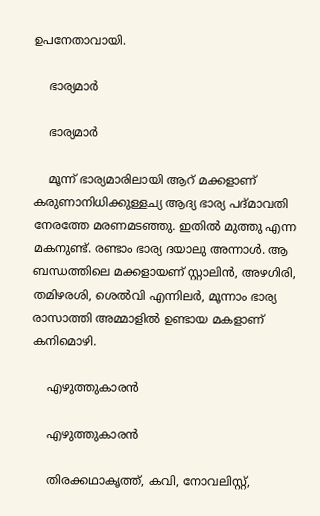ഉപനേതാവായി.

    ഭാര്യമാര്‍

    ഭാര്യമാര്‍

    മൂന്ന് ഭാര്യമാരിലായി ആറ് മക്കളാണ് കരുണാനിധിക്കുള്ളച്യ ആദ്യ ഭാര്യ പദ്മാവതി നേരത്തേ മരണമടഞ്ഞു. ഇതില്‍ മുത്തു എന്ന മകനുണ്ട്. രണ്ടാം ഭാര്യ ദയാലു അന്നാള്‍. ആ ബന്ധത്തിലെ മക്കളായണ് സ്റ്റാലിന്‍, അഴഗിരി, തമിഴരശി, ശെല്‍വി എന്നിലര്‍, മൂന്നാം ഭാര്യ രാസാത്തി അമ്മാളില്‍ ഉണ്ടായ മകളാണ് കനിമൊഴി.

    എഴുത്തുകാരന്‍

    എഴുത്തുകാരന്‍

    തിരക്കഥാകൃത്ത്, കവി, നോവലിസ്റ്റ്,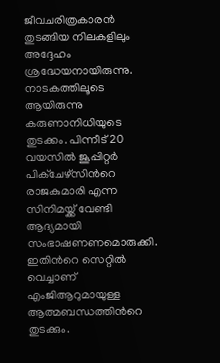ജീവചരിത്രകാരന്‍ തുടങ്ങിയ നിലകളിലും അദ്ദേഹം ശ്രദ്ധേയനായിരുന്നു. നാടകത്തിലൂടെ ആയിരുന്നു കരുണാനിധിയുടെ തുടക്കം. പിന്നീട് 20 വയസില്‍ ജൂപ്പിറ്റര്‍ പിക്ചേഴ്സിന്‍റെ രാജകുമാരി എന്ന സിനിമയ്ക്ക് വേണ്ടി ആദ്യമായി സംഭാഷണണമൊരുക്കി. ഇതിന്‍റെ സെറ്റില്‍ വെച്ചാണ് എംജിആറുമായുള്ള ആത്മബന്ധത്തിന്‍റെ തുടക്കും.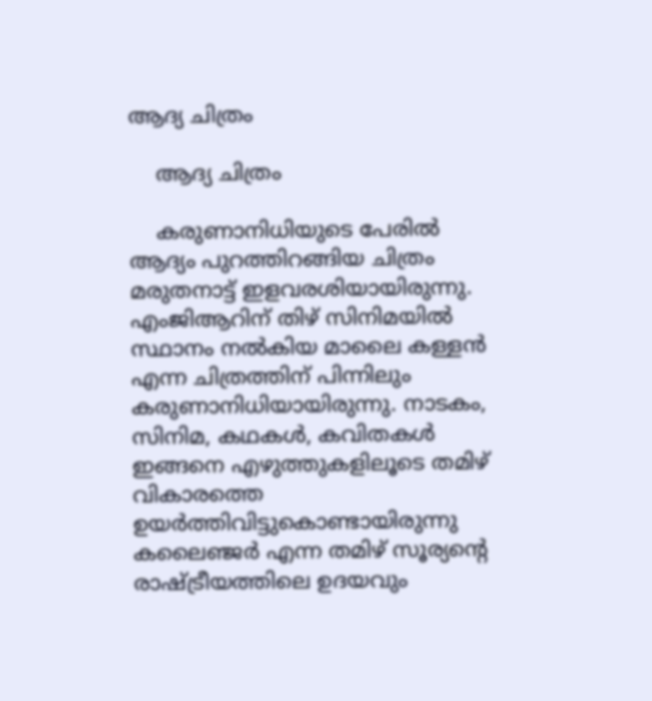ആദ്യ ചിത്രം

    ആദ്യ ചിത്രം

    കരുണാനിധിയുടെ പേരില്‍ ആദ്യം പുറത്തിറങ്ങിയ ചിത്രം മരുതനാട്ട് ഇളവരശിയായിരുന്നു. എംജിആറിന് തിഴ് സിനിമയില്‍ സ്ഥാനം നല്‍കിയ മാലൈ കള്ളന്‍ എന്ന ചിത്രത്തിന് പിന്നിലും കരുണാനിധിയായിരുന്നു. നാടകം, സിനിമ, കഥകള്‍, കവിതകള്‍ ഇങ്ങനെ എഴുത്തുകളിലൂടെ തമിഴ് വികാരത്തെ ഉയര്‍ത്തിവിട്ടുകൊണ്ടായിരുന്നു കലൈഞ്ജര്‍ എന്ന തമിഴ് സൂര്യന്റെ രാഷ്ട്രീയത്തിലെ ഉദയവും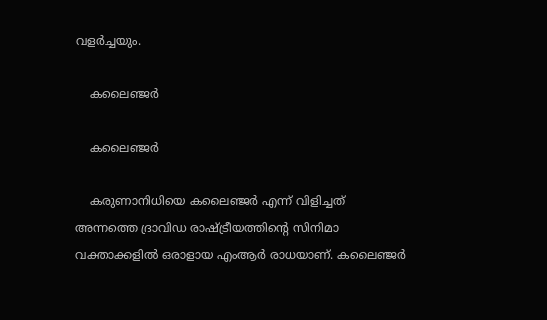വളര്‍ച്ചയും.

    കലൈഞ്ജര്‍

    കലൈഞ്ജര്‍

    കരുണാനിധിയെ കലൈഞ്ജര്‍ എന്ന് വിളിച്ചത് അന്നത്തെ ദ്രാവിഡ രാഷ്ട്രീയത്തിന്‍റെ സിനിമാ വക്താക്കളില്‍ ഒരാളായ എംആര്‍ രാധയാണ്. കലൈഞ്ജര്‍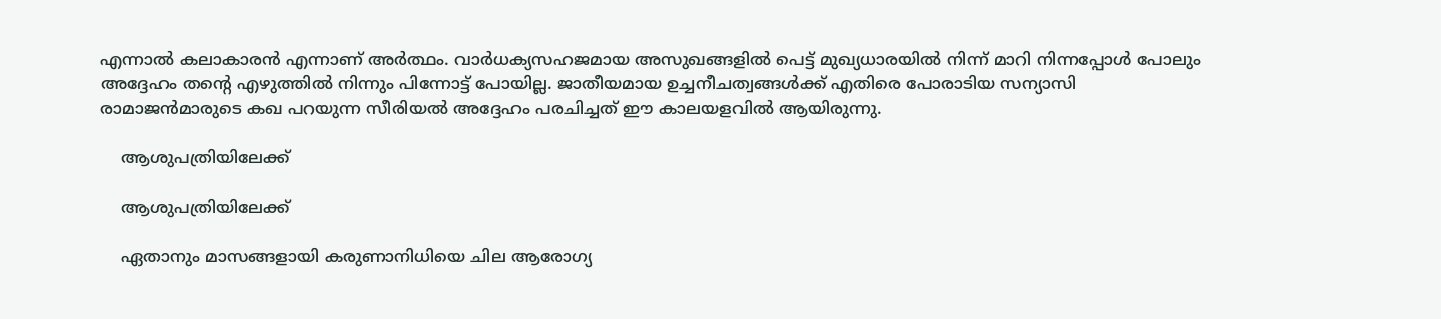എന്നാല്‍ കലാകാരന്‍ എന്നാണ് അര്‍ത്ഥം. വാര്‍ധക്യസഹജമായ അസുഖങ്ങളില്‍ പെട്ട് മുഖ്യധാരയില്‍ നിന്ന് മാറി നിന്നപ്പോള്‍ പോലും അദ്ദേഹം തന്‍റെ എഴുത്തില്‍ നിന്നും പിന്നോട്ട് പോയില്ല. ജാതീയമായ ഉച്ചനീചത്വങ്ങള്‍ക്ക് എതിരെ പോരാടിയ സന്യാസി രാമാജന്‍മാരുടെ കഖ പറയുന്ന സീരിയല്‍ അദ്ദേഹം പരചിച്ചത് ഈ കാലയളവില്‍ ആയിരുന്നു.

    ആശുപത്രിയിലേക്ക്

    ആശുപത്രിയിലേക്ക്

    ഏതാനും മാസങ്ങളായി കരുണാനിധിയെ ചില ആരോഗ്യ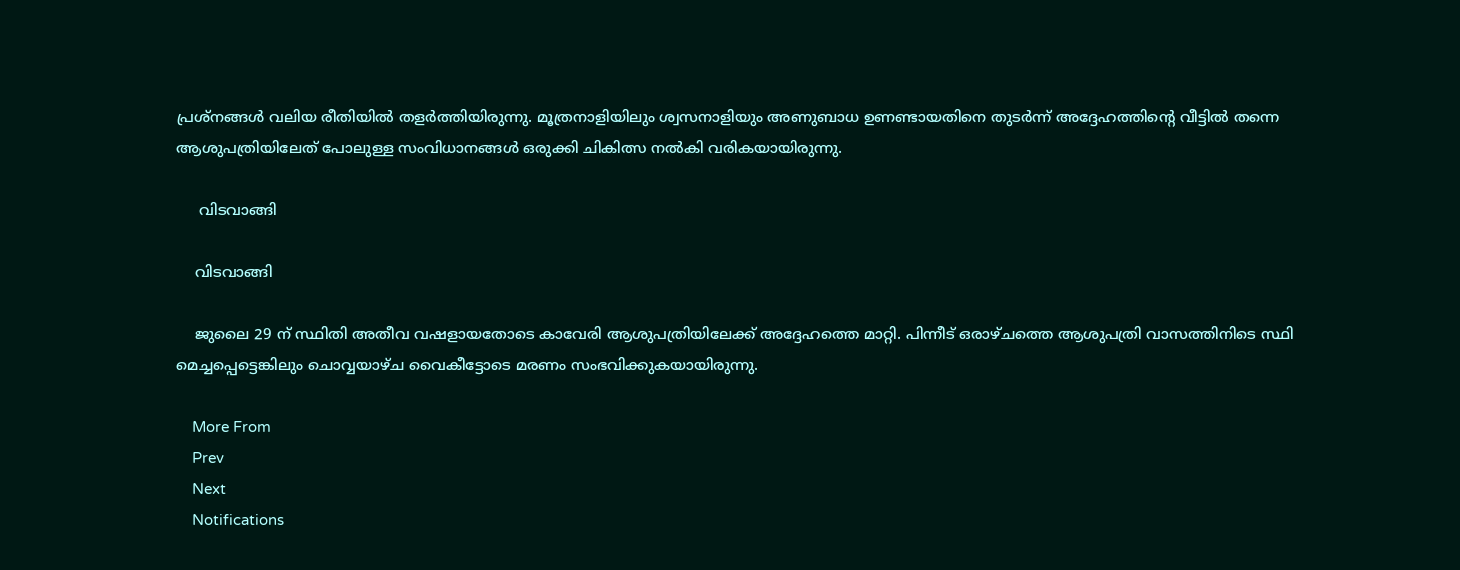പ്രശ്നങ്ങള്‍ വലിയ രീതിയില്‍ തളര്‍ത്തിയിരുന്നു. മൂത്രനാളിയിലും ശ്വസനാളിയും അണുബാധ ഉണണ്ടായതിനെ തുടര്‍ന്ന് അദ്ദേഹത്തിന്‍റെ വീട്ടില്‍ തന്നെ ആശുപത്രിയിലേത് പോലുള്ള സംവിധാനങ്ങള്‍ ഒരുക്കി ചികിത്സ നല്‍കി വരികയായിരുന്നു.

     വിടവാങ്ങി

    വിടവാങ്ങി

    ജുലൈ 29 ന് സ്ഥിതി അതീവ വഷളായതോടെ കാവേരി ആശുപത്രിയിലേക്ക് അദ്ദേഹത്തെ മാറ്റി. പിന്നീട് ഒരാഴ്ചത്തെ ആശുപത്രി വാസത്തിനിടെ സ്ഥി മെച്ചപ്പെട്ടെങ്കിലും ചൊവ്വയാഴ്ച വൈകീട്ടോടെ മരണം സംഭവിക്കുകയായിരുന്നു.

    More From
    Prev
    Next
    Notifications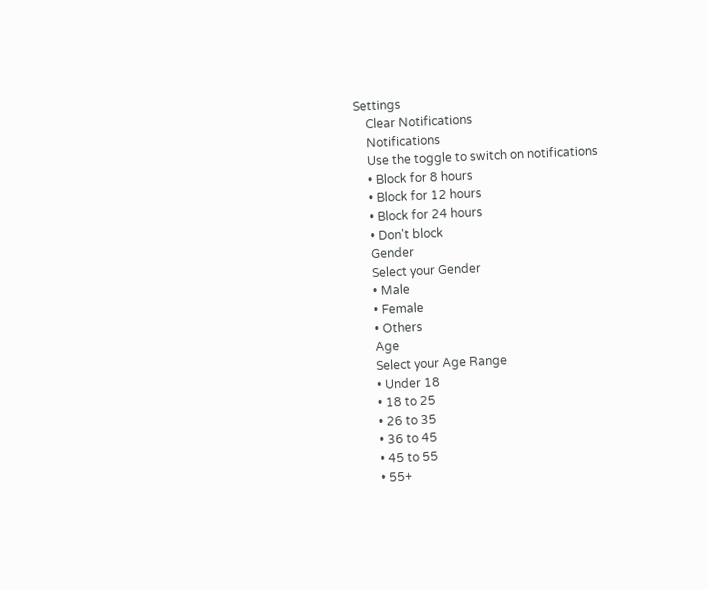Settings
    Clear Notifications
    Notifications
    Use the toggle to switch on notifications
    • Block for 8 hours
    • Block for 12 hours
    • Block for 24 hours
    • Don't block
    Gender
    Select your Gender
    • Male
    • Female
    • Others
    Age
    Select your Age Range
    • Under 18
    • 18 to 25
    • 26 to 35
    • 36 to 45
    • 45 to 55
    • 55+